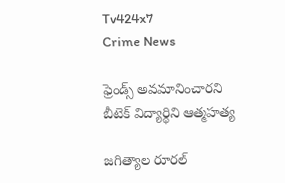Tv424x7
Crime News

ఫ్రెండ్స్ అవమానించారని బీటెక్ విద్యార్థిని ఆత్మహత్య

జగిత్యాల రూరల్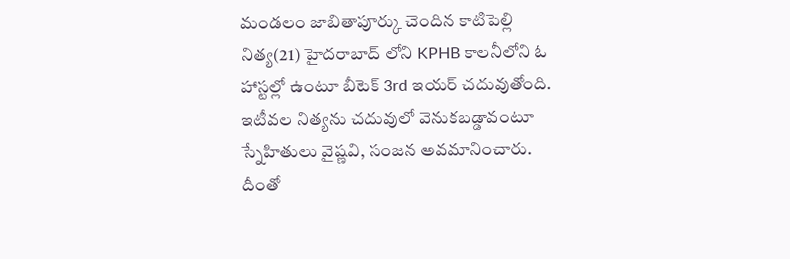మండలం జాబితాపూర్కు చెందిన కాటిపెల్లి నిత్య(21) హైదరాబాద్ లోని KPHB కాలనీలోని ఓ హాస్టల్లో ఉంటూ బీటెక్ 3rd ఇయర్ చదువుతోంది. ఇటీవల నిత్యను చదువులో వెనుకబడ్డావంటూ స్నేహితులు వైష్ణవి, సంజన అవమానించారు. దీంతో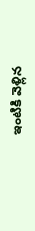ఇంటికి వెళ్లిన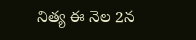నిత్య ఈ నెల 2న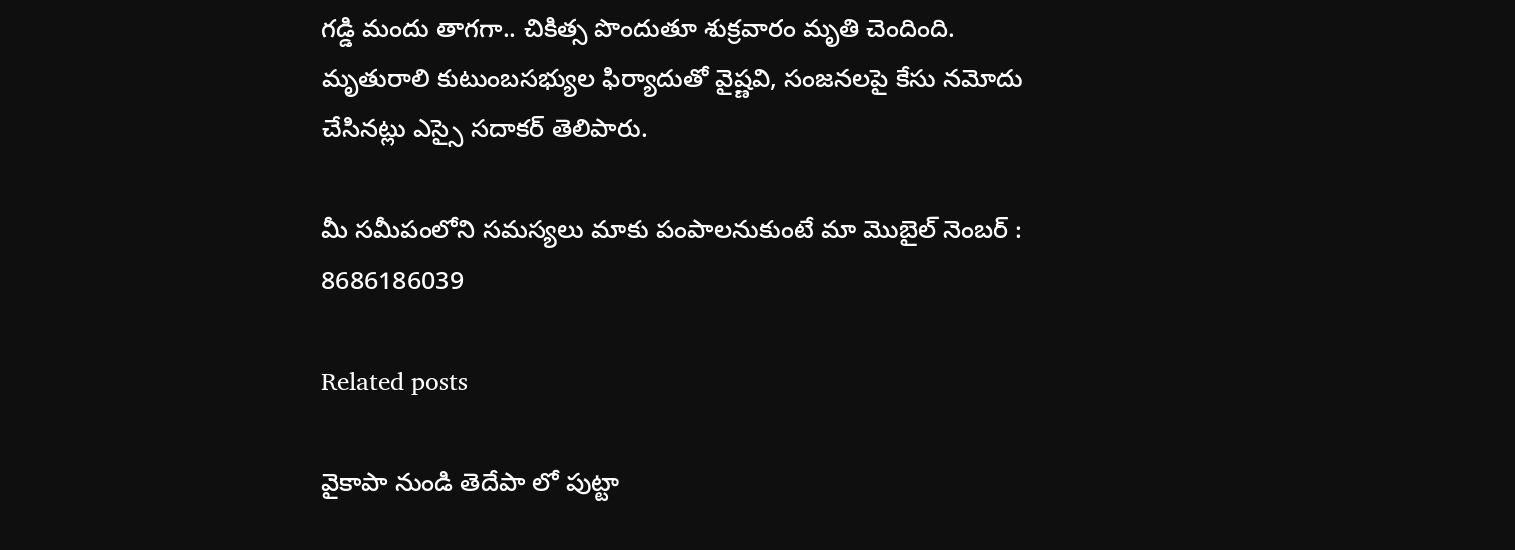గడ్డి మందు తాగగా.. చికిత్స పొందుతూ శుక్రవారం మృతి చెందింది. మృతురాలి కుటుంబసభ్యుల ఫిర్యాదుతో వైష్ణవి, సంజనలపై కేసు నమోదు చేసినట్లు ఎస్సై సదాకర్ తెలిపారు.

మీ సమీపంలోని సమస్యలు మాకు పంపాలనుకుంటే మా మొబైల్ నెంబర్ : 8686186039

Related posts

వైకాపా నుండి తెదేపా లో పుట్టా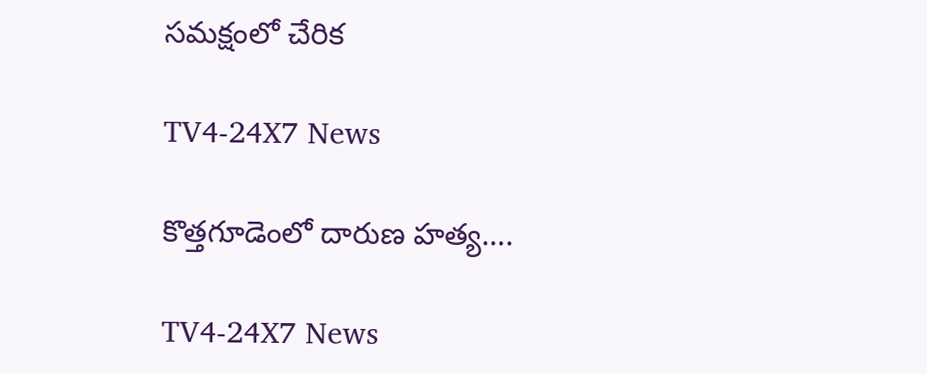సమక్షంలో చేరిక

TV4-24X7 News

కొత్తగూడెంలో దారుణ హత్య….

TV4-24X7 News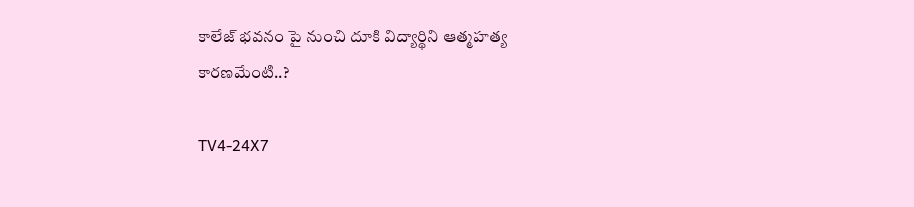కాలేజ్ భవనం పై నుంచి దూకి విద్యార్థిని ఆత్మహత్య కారణమేంటి..?

TV4-24X7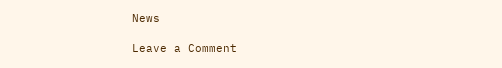News

Leave a Comment